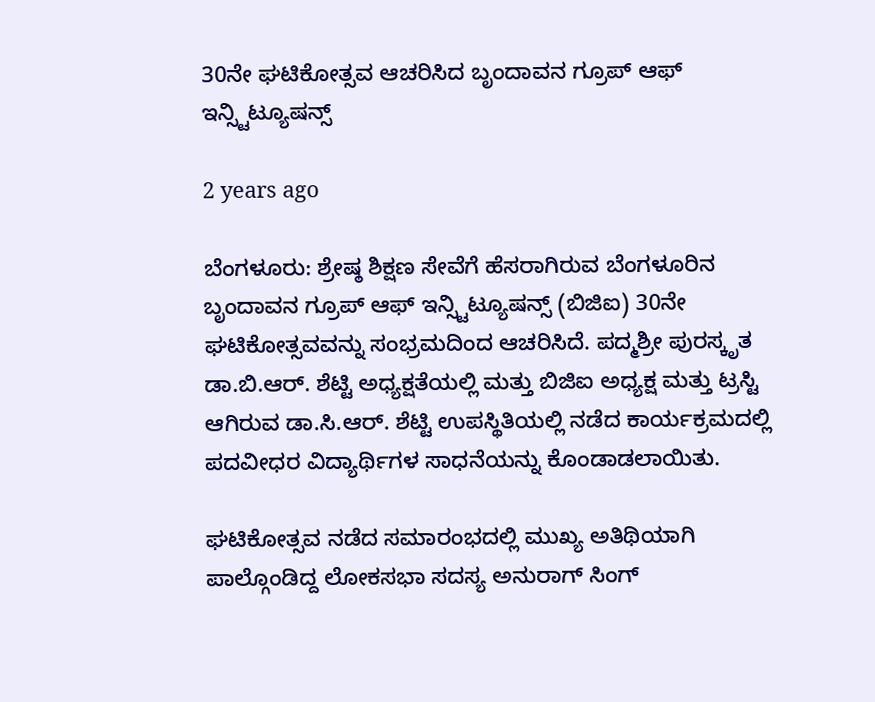30ನೇ ಘಟಿಕೋತ್ಸವ ಆಚರಿಸಿದ ಬೃಂದಾವನ ಗ್ರೂಪ್ ಆಫ್ ಇನ್ಸ್ಟಿಟ್ಯೂಷನ್ಸ್

2 years ago

ಬೆಂಗಳೂರು: ಶ್ರೇಷ್ಠ ಶಿಕ್ಷಣ ಸೇವೆಗೆ ಹೆಸರಾಗಿರುವ ಬೆಂಗಳೂರಿನ ಬೃಂದಾವನ ಗ್ರೂಪ್ ಆಫ್ ಇನ್ಸ್ಟಿಟ್ಯೂಷನ್ಸ್ (ಬಿಜಿಐ) 30ನೇ ಘಟಿಕೋತ್ಸವವನ್ನು ಸಂಭ್ರಮದಿಂದ ಆಚರಿಸಿದೆ. ಪದ್ಮಶ್ರೀ ಪುರಸ್ಕೃತ ಡಾ.ಬಿ.ಆರ್. ಶೆಟ್ಟಿ ಅಧ್ಯಕ್ಷತೆಯಲ್ಲಿ ಮತ್ತು ಬಿಜಿಐ ಅಧ್ಯಕ್ಷ ಮತ್ತು ಟ್ರಸ್ಟಿ ಆಗಿರುವ ಡಾ.ಸಿ.ಆರ್. ಶೆಟ್ಟಿ ಉಪಸ್ಥಿತಿಯಲ್ಲಿ ನಡೆದ ಕಾರ್ಯಕ್ರಮದಲ್ಲಿ ಪದವೀಧರ ವಿದ್ಯಾರ್ಥಿಗಳ ಸಾಧನೆಯನ್ನು ಕೊಂಡಾಡಲಾಯಿತು.

ಘಟಿಕೋತ್ಸವ ನಡೆದ ಸಮಾರಂಭದಲ್ಲಿ ಮುಖ್ಯ ಅತಿಥಿಯಾಗಿ ಪಾಲ್ಗೊಂಡಿದ್ದ ಲೋಕಸಭಾ ಸದಸ್ಯ ಅನುರಾಗ್ ಸಿಂಗ್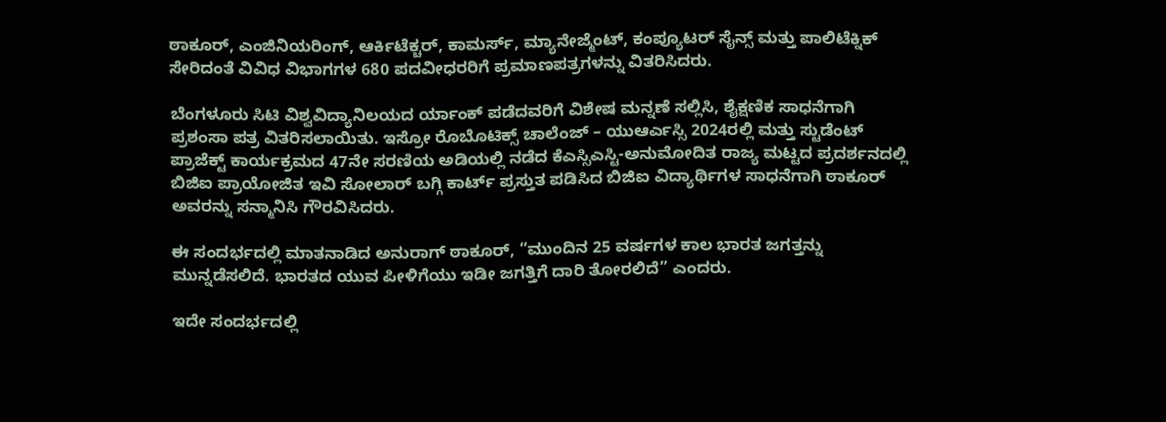ಠಾಕೂರ್, ಎಂಜಿನಿಯರಿಂಗ್, ಆರ್ಕಿಟೆಕ್ಚರ್, ಕಾಮರ್ಸ್, ಮ್ಯಾನೇಜ್ಮೆಂಟ್, ಕಂಪ್ಯೂಟರ್ ಸೈನ್ಸ್ ಮತ್ತು ಪಾಲಿಟೆಕ್ನಿಕ್ ಸೇರಿದಂತೆ ವಿವಿಧ ವಿಭಾಗಗಳ 680 ಪದವೀಧರರಿಗೆ ಪ್ರಮಾಣಪತ್ರಗಳನ್ನು ವಿತರಿಸಿದರು.

ಬೆಂಗಳೂರು ಸಿಟಿ ವಿಶ್ವವಿದ್ಯಾನಿಲಯದ ರ್ಯಾಂಕ್ ಪಡೆದವರಿಗೆ ವಿಶೇಷ ಮನ್ನಣೆ ಸಲ್ಲಿಸಿ, ಶೈಕ್ಷಣಿಕ ಸಾಧನೆಗಾಗಿ ಪ್ರಶಂಸಾ ಪತ್ರ ವಿತರಿಸಲಾಯಿತು. ಇಸ್ರೋ ರೊಬೊಟಿಕ್ಸ್ ಚಾಲೆಂಜ್ – ಯುಆರ್ಎಸ್ಸಿ 2024ರಲ್ಲಿ ಮತ್ತು ಸ್ಟುಡೆಂಟ್ ಪ್ರಾಜೆಕ್ಟ್ ಕಾರ್ಯಕ್ರಮದ 47ನೇ ಸರಣಿಯ ಅಡಿಯಲ್ಲಿ ನಡೆದ ಕೆಎಸ್ಸಿಎಸ್ಟಿ-ಅನುಮೋದಿತ ರಾಜ್ಯ ಮಟ್ಟದ ಪ್ರದರ್ಶನದಲ್ಲಿ ಬಿಜಿಐ ಪ್ರಾಯೋಜಿತ ಇವಿ ಸೋಲಾರ್ ಬಗ್ಗಿ ಕಾರ್ಟ್ ಪ್ರಸ್ತುತ ಪಡಿಸಿದ ಬಿಜಿಐ ವಿದ್ಯಾರ್ಥಿಗಳ ಸಾಧನೆಗಾಗಿ ಠಾಕೂರ್ ಅವರನ್ನು ಸನ್ಮಾನಿಸಿ ಗೌರವಿಸಿದರು.

ಈ ಸಂದರ್ಭದಲ್ಲಿ ಮಾತನಾಡಿದ ಅನುರಾಗ್ ಠಾಕೂರ್, “ಮುಂದಿನ 25 ವರ್ಷಗಳ ಕಾಲ ಭಾರತ ಜಗತ್ತನ್ನು ಮುನ್ನಡೆಸಲಿದೆ. ಭಾರತದ ಯುವ ಪೀಳಿಗೆಯು ಇಡೀ ಜಗತ್ತಿಗೆ ದಾರಿ ತೋರಲಿದೆ” ಎಂದರು.

ಇದೇ ಸಂದರ್ಭದಲ್ಲಿ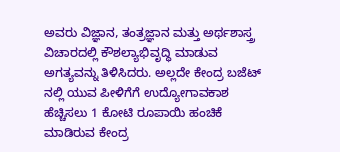ಅವರು ವಿಜ್ಞಾನ, ತಂತ್ರಜ್ಞಾನ ಮತ್ತು ಅರ್ಥಶಾಸ್ತ್ರ ವಿಚಾರದಲ್ಲಿ ಕೌಶಲ್ಯಾಭಿವೃದ್ಧಿ ಮಾಡುವ ಅಗತ್ಯವನ್ನು ತಿಳಿಸಿದರು. ಅಲ್ಲದೇ ಕೇಂದ್ರ ಬಜೆಟ್ ನಲ್ಲಿ ಯುವ ಪೀಳಿಗೆಗೆ ಉದ್ಯೋಗಾವಕಾಶ ಹೆಚ್ಚಿಸಲು 1 ಕೋಟಿ ರೂಪಾಯಿ ಹಂಚಿಕೆ ಮಾಡಿರುವ ಕೇಂದ್ರ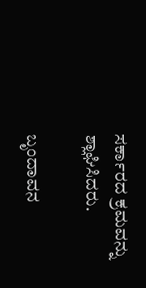ಸರ್ಕಾರದ ಕ್ರಮವನ್ನು ಶ್ಲಾಘಿಸಿದರು.

ಬೃಂದಾವನ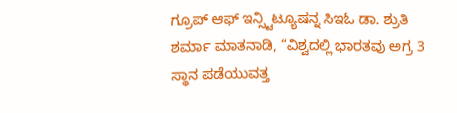ಗ್ರೂಪ್ ಆಫ್ ಇನ್ಸ್ಟಿಟ್ಯೂಷನ್ನ ಸಿಇಓ ಡಾ. ಶ್ರುತಿ ಶರ್ಮಾ ಮಾತನಾಡಿ, “ವಿಶ್ವದಲ್ಲಿ ಭಾರತವು ಅಗ್ರ 3 ಸ್ಥಾನ ಪಡೆಯುವತ್ತ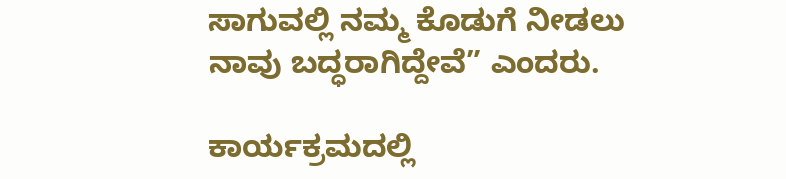ಸಾಗುವಲ್ಲಿ ನಮ್ಮ ಕೊಡುಗೆ ನೀಡಲು ನಾವು ಬದ್ಧರಾಗಿದ್ದೇವೆ” ಎಂದರು.

ಕಾರ್ಯಕ್ರಮದಲ್ಲಿ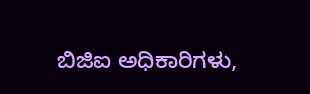ಬಿಜಿಐ ಅಧಿಕಾರಿಗಳು,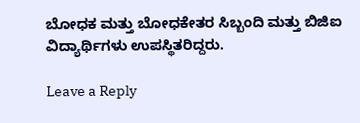ಬೋಧಕ ಮತ್ತು ಬೋಧಕೇತರ ಸಿಬ್ಬಂದಿ ಮತ್ತು ಬಿಜಿಐ ವಿದ್ಯಾರ್ಥಿಗಳು ಉಪಸ್ಥಿತರಿದ್ದರು.

Leave a Reply